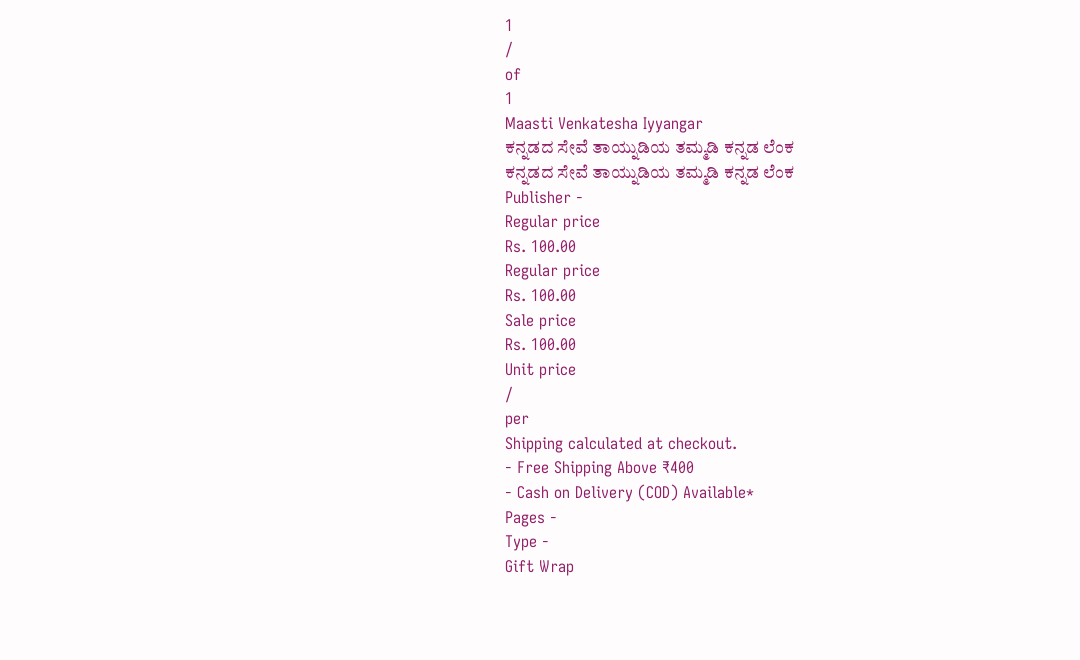1
/
of
1
Maasti Venkatesha Iyyangar
ಕನ್ನಡದ ಸೇವೆ ತಾಯ್ನುಡಿಯ ತಮ್ಮಡಿ ಕನ್ನಡ ಲೆಂಕ
ಕನ್ನಡದ ಸೇವೆ ತಾಯ್ನುಡಿಯ ತಮ್ಮಡಿ ಕನ್ನಡ ಲೆಂಕ
Publisher -
Regular price
Rs. 100.00
Regular price
Rs. 100.00
Sale price
Rs. 100.00
Unit price
/
per
Shipping calculated at checkout.
- Free Shipping Above ₹400
- Cash on Delivery (COD) Available*
Pages -
Type -
Gift Wrap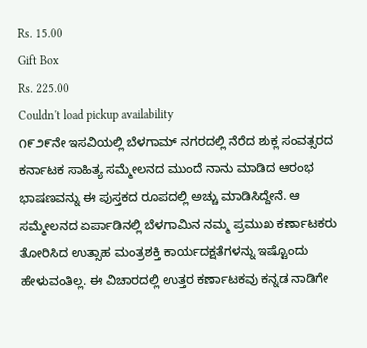Rs. 15.00
Gift Box
Rs. 225.00
Couldn't load pickup availability
೧೯೨೯ನೇ ಇಸವಿಯಲ್ಲಿ ಬೆಳಗಾಮ್ ನಗರದಲ್ಲಿ ನೆರೆದ ಶುಕ್ಲ ಸಂವತ್ಸರದ ಕರ್ನಾಟಕ ಸಾಹಿತ್ಯ ಸಮ್ಮೇಲನದ ಮುಂದೆ ನಾನು ಮಾಡಿದ ಆರಂಭ ಭಾಷಣವನ್ನು ಈ ಪುಸ್ತಕದ ರೂಪದಲ್ಲಿ ಅಚ್ಚು ಮಾಡಿಸಿದ್ದೇನೆ. ಆ ಸಮ್ಮೇಲನದ ಏರ್ಪಾಡಿನಲ್ಲಿ ಬೆಳಗಾಮಿನ ನಮ್ಮ ಪ್ರಮುಖ ಕರ್ಣಾಟಕರು ತೋರಿಸಿದ ಉತ್ಸಾಹ ಮಂತ್ರಶಕ್ತಿ ಕಾರ್ಯದಕ್ಷತೆಗಳನ್ನು ಇಷ್ಟೊಂದು ಹೇಳುವಂತಿಲ್ಲ. ಈ ವಿಚಾರದಲ್ಲಿ ಉತ್ತರ ಕರ್ಣಾಟಕವು ಕನ್ನಡ ನಾಡಿಗೇ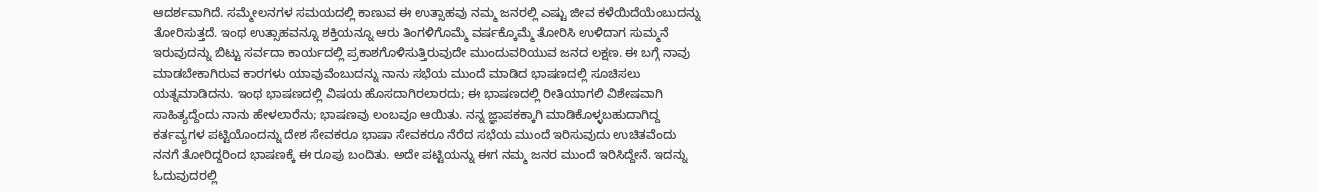ಆದರ್ಶವಾಗಿದೆ. ಸಮ್ಮೇಲನಗಳ ಸಮಯದಲ್ಲಿ ಕಾಣುವ ಈ ಉತ್ಸಾಹವು ನಮ್ಮ ಜನರಲ್ಲಿ ಎಷ್ಟು ಜೀವ ಕಳೆಯಿದೆಯೆಂಬುದನ್ನು ತೋರಿಸುತ್ತದೆ. ಇಂಥ ಉತ್ಸಾಹವನ್ನೂ ಶಕ್ತಿಯನ್ನೂ ಆರು ತಿಂಗಳಿಗೊಮ್ಮೆ ವರ್ಷಕ್ಕೊಮ್ಮೆ ತೋರಿಸಿ ಉಳಿದಾಗ ಸುಮ್ಮನೆ ಇರುವುದನ್ನು ಬಿಟ್ಟು ಸರ್ವದಾ ಕಾರ್ಯದಲ್ಲಿ ಪ್ರಕಾಶಗೊಳಿಸುತ್ತಿರುವುದೇ ಮುಂದುವರಿಯುವ ಜನದ ಲಕ್ಷಣ. ಈ ಬಗ್ಗೆ ನಾವು ಮಾಡಬೇಕಾಗಿರುವ ಕಾರಗಳು ಯಾವುವೆಂಬುದನ್ನು ನಾನು ಸಭೆಯ ಮುಂದೆ ಮಾಡಿದ ಭಾಷಣದಲ್ಲಿ ಸೂಚಿಸಲು ಯತ್ನಮಾಡಿದನು. ಇಂಥ ಭಾಷಣದಲ್ಲಿ ವಿಷಯ ಹೊಸದಾಗಿರಲಾರದು; ಈ ಭಾಷಣದಲ್ಲಿ ರೀತಿಯಾಗಲಿ ವಿಶೇಷವಾಗಿ ಸಾಹಿತ್ಯದ್ದೆಂದು ನಾನು ಹೇಳಲಾರೆನು; ಭಾಷಣವು ಲಂಬವೂ ಆಯಿತು. ನನ್ನ ಜ್ಞಾಪಕಕ್ಕಾಗಿ ಮಾಡಿಕೊಳ್ಳಬಹುದಾಗಿದ್ದ ಕರ್ತವ್ಯಗಳ ಪಟ್ಟಿಯೊಂದನ್ನು ದೇಶ ಸೇವಕರೂ ಭಾಷಾ ಸೇವಕರೂ ನೆರೆದ ಸಭೆಯ ಮುಂದೆ ಇರಿಸುವುದು ಉಚಿತವೆಂದು ನನಗೆ ತೋರಿದ್ದರಿಂದ ಭಾಷಣಕ್ಕೆ ಈ ರೂಪು ಬಂದಿತು. ಅದೇ ಪಟ್ಟಿಯನ್ನು ಈಗ ನಮ್ಮ ಜನರ ಮುಂದೆ ಇರಿಸಿದ್ದೇನೆ. ಇದನ್ನು ಓದುವುದರಲ್ಲಿ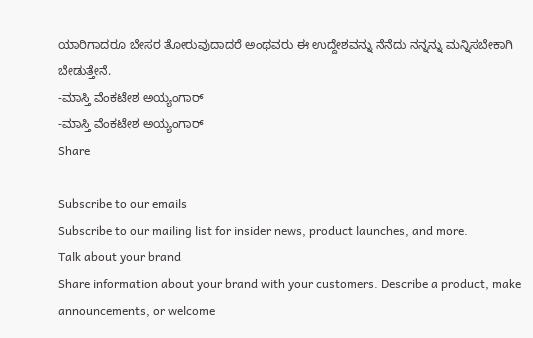ಯಾರಿಗಾದರೂ ಬೇಸರ ತೋರುವುದಾದರೆ ಅಂಥವರು ಈ ಉದ್ದೇಶವನ್ನು ನೆನೆದು ನನ್ನನ್ನು ಮನ್ನಿಸಬೇಕಾಗಿ ಬೇಡುತ್ತೇನೆ.
-ಮಾಸ್ತಿ ವೆಂಕಟೇಶ ಅಯ್ಯಂಗಾರ್
-ಮಾಸ್ತಿ ವೆಂಕಟೇಶ ಅಯ್ಯಂಗಾರ್
Share

Subscribe to our emails
Subscribe to our mailing list for insider news, product launches, and more.
Talk about your brand
Share information about your brand with your customers. Describe a product, make announcements, or welcome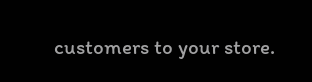customers to your store.